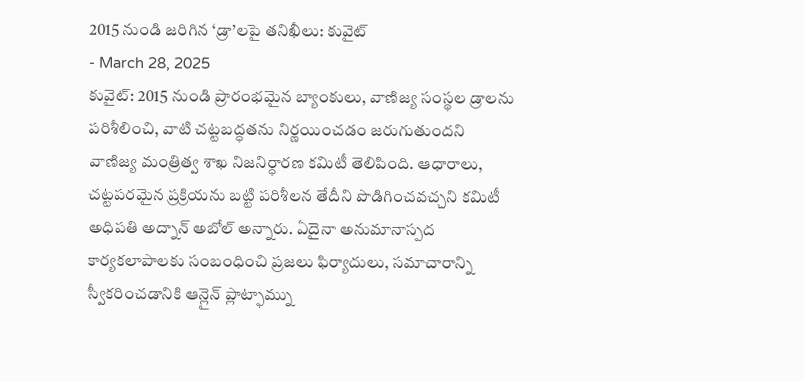2015 నుండి జరిగిన ‘డ్రా’లపై తనిఖీలు: కువైట్
- March 28, 2025
కువైట్: 2015 నుండి ప్రారంభమైన బ్యాంకులు, వాణిజ్య సంస్థల డ్రాలను పరిశీలించి, వాటి చట్టబద్ధతను నిర్ణయించడం జరుగుతుందని వాణిజ్య మంత్రిత్వ శాఖ నిజనిర్ధారణ కమిటీ తెలిపింది. ఆధారాలు, చట్టపరమైన ప్రక్రియను బట్టి పరిశీలన తేదీని పొడిగించవచ్చని కమిటీ అధిపతి అద్నాన్ అబోల్ అన్నారు. ఏదైనా అనుమానాస్పద కార్యకలాపాలకు సంబంధించి ప్రజలు ఫిర్యాదులు, సమాచారాన్ని స్వీకరించడానికి ఆన్లైన్ ప్లాట్ఫామ్ను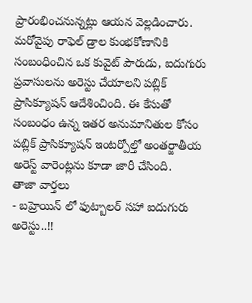ప్రారంభించనున్నట్లు ఆయన వెల్లడించారు.
మరోవైపు రాఫెల్ డ్రాల కుంభకోణానికి సంబంధించిన ఒక కువైట్ పౌరుడు, ఐదుగురు ప్రవాసులను అరెస్టు చేయాలని పబ్లిక్ ప్రాసిక్యూషన్ ఆదేశించింది. ఈ కేసుతో సంబంధం ఉన్న ఇతర అనుమానితుల కోసం పబ్లిక్ ప్రాసిక్యూషన్ ఇంటర్పోల్తో అంతర్జాతీయ అరెస్ట్ వారెంట్లను కూడా జారీ చేసింది.
తాజా వార్తలు
- బహ్రెయిన్ లో ఫుట్బాలర్ సహా ఐదుగురు అరెస్టు..!!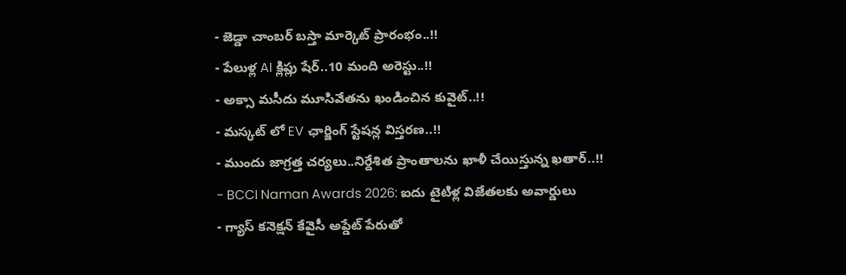- జెడ్డా చాంబర్ బస్తా మార్కెట్ ప్రారంభం..!!
- పేలుళ్ల AI క్లిప్లు షేర్..10 మంది అరెస్టు..!!
- అక్సా మసీదు మూసివేతను ఖండించిన కువైట్..!!
- మస్కట్ లో EV ఛార్జింగ్ స్టేషన్ల విస్తరణ..!!
- ముందు జాగ్రత్త చర్యలు..నిర్దేశిత ప్రాంతాలను ఖాళీ చేయిస్తున్న ఖతార్..!!
- BCCI Naman Awards 2026: ఐదు టైటిళ్ల విజేతలకు అవార్డులు
- గ్యాస్ కనెక్షన్ కేవైసీ అప్డేట్ పేరుతో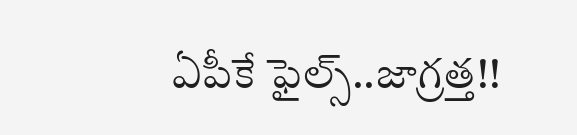ఏపీకే ఫైల్స్..జాగ్రత్త!!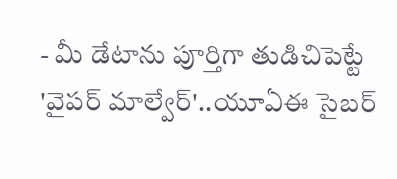- మీ డేటాను పూర్తిగా తుడిచిపెట్టే 'వైపర్ మాల్వేర్'..యూఏఈ సైబర్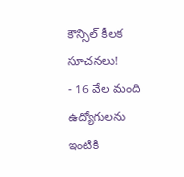కౌన్సిల్ కీలక సూచనలు!
- 16 వేల మంది ఉద్యోగులను ఇంటికి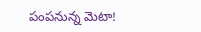పంపనున్న మెటా!